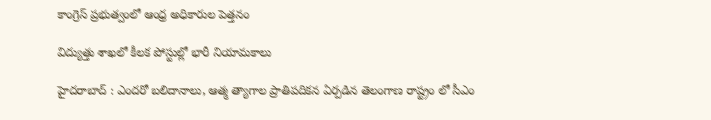కాంగ్రెస్ ప్ర‌భుత్వంలో ఆంధ్ర అధికారుల పెత్త‌నం

విద్యుత్తు శాఖలో కీల‌క పోస్టుల్లో భారీ నియామ‌కాలు

హైద‌రాబాద్ : ఎంద‌రో బ‌లిదానాలు, ఆత్మ త్యాగాల ప్రాతిప‌దిక‌న ఏర్ప‌డిన తెలంగాణ రాష్ట్రం లో సీఎం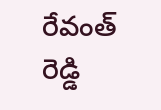రేవంత్ రెడ్డి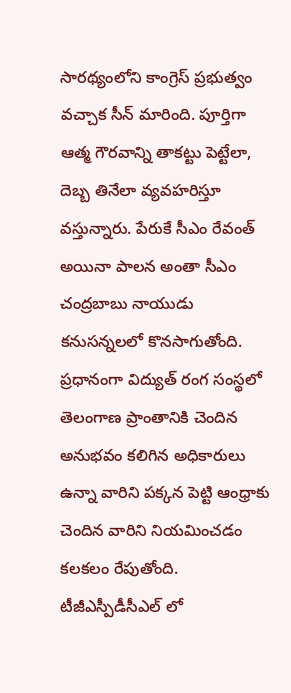సార‌థ్యంలోని కాంగ్రెస్ ప్ర‌భుత్వం వ‌చ్చాక సీన్ మారింది. పూర్తిగా ఆత్మ గౌర‌వాన్ని తాకట్టు పెట్టేలా, దెబ్బ తినేలా వ్య‌వ‌హ‌రిస్తూ వ‌స్తున్నారు. పేరుకే సీఎం రేవంత్ అయినా పాల‌న అంతా సీఎం చంద్ర‌బాబు నాయుడు క‌నుస‌న్న‌ల‌లో కొన‌సాగుతోంది. ప్ర‌ధానంగా విద్యుత్ రంగ సంస్థ‌లో తెలంగాణ ప్రాంతానికి చెందిన అనుభ‌వం క‌లిగిన అధికారులు ఉన్నా వారిని ప‌క్క‌న పెట్టి ఆంధ్రాకు చెందిన వారిని నియ‌మించ‌డం క‌ల‌క‌లం రేపుతోంది. టీజీఎస్పీడీసీఎల్ లో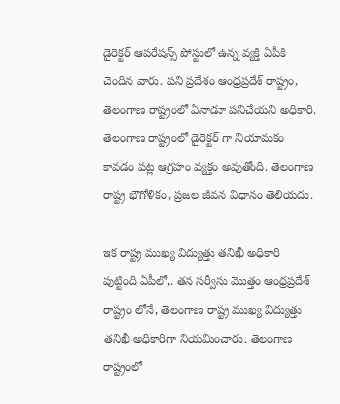డైరెక్ట‌ర్ ఆప‌రేష‌న్స్ పోస్టులో ఉన్న వ్య‌క్తి ఏపీకి చెందిన వారు. పని ప్రదేశం ఆంధ్రప్రదేశ్ రాష్ట్రం, తెలంగాణ రాష్ట్రంలో ఏనాడూ పనిచేయని అధికారి. తెలంగాణ రాష్ట్రంలో డైరెక్టర్ గా నియామకం కావ‌డం ప‌ట్ల ఆగ్ర‌హం వ్య‌క్తం అవుతోంది. తెలంగాణ రాష్ట్ర భౌగోళికం, ప్రజల జీవన విధానం తెలియదు.

ఇక రాష్ట్ర ముఖ్య విద్యుత్తు తనిఖీ అధికారి పుట్టింది ఏపీలో,. తన సర్వీసు మొత్తం ఆంధ్రప్రదేశ్ రాష్ట్రం లోనే, తెలంగాణ రాష్ట్ర ముఖ్య విద్యుత్తు తనిఖీ అధికారిగా నియమించారు. తెలంగాణ రాష్ట్రంలో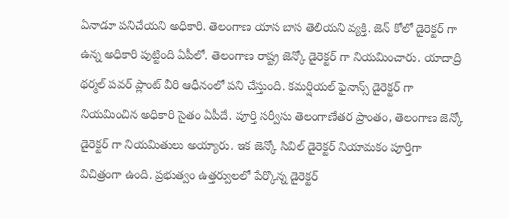ఏనాడూ పనిచేయని అధికారి. తెలంగాణ యాస బాస తెలియని వ్యక్తి. జెన్ కోలో డైరెక్ట‌ర్ గా ఉన్న అధికారి పుట్టింది ఏపీలో. తెలంగాణ రాష్ట్ర జెన్కో డైరెక్టర్ గా నియమించారు. యాదాద్రి థర్మల్ పవర్ ప్లాంట్ వీరి ఆధీనంలో పని చేస్తుంది. కమ‌ర్షియ‌ల్ ఫైనాన్స్ డైరెక్ట‌ర్ గా నియ‌మించిన అధికారి సైతం ఏపీదే. పూర్తి సర్వీసు తెలంగాణేతర ప్రాంతం, తెలంగాణ జెన్కో డైరెక్టర్ గా నియమితులు అయ్యారు. ఇక జెన్కో సివిల్ డైరెక్ట‌ర్ నియామ‌కం పూర్తిగా విచిత్రంగా ఉంది. ప్రభుత్వం ఉత్తర్వులలో పేర్కొన్న డైరెక్టర్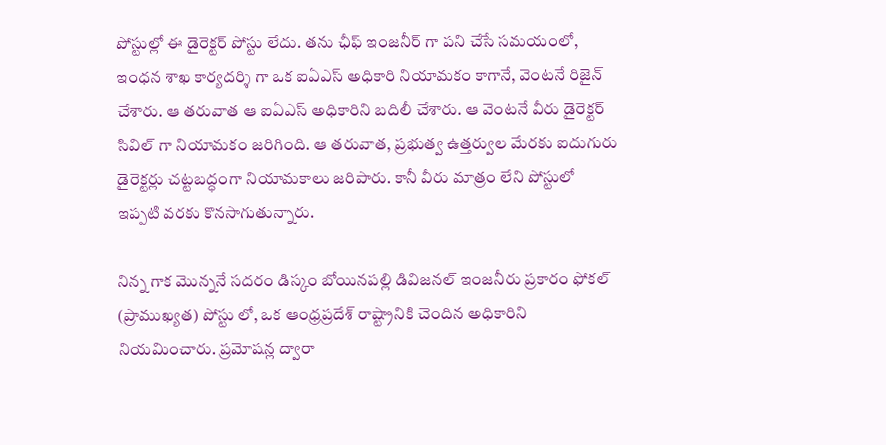పోస్టుల్లో ఈ డైరెక్టర్ పోస్టు లేదు. త‌ను ఛీఫ్ ఇంజనీర్ గా పని చేసే సమయంలో, ఇంధన శాఖ కార్యదర్శి గా ఒక ఐఏఎస్ అధికారి నియామకం కాగానే, వెంటనే రిజైన్ చేశారు. ఆ తరువాత ఆ ఐఏఎస్ అధికారిని బదిలీ చేశారు. ఆ వెంటనే వీరు డైరెక్టర్ సివిల్ గా నియామ‌కం జరిగింది. ఆ తరువాత, ప్రభుత్వ ఉత్తర్వుల మేరకు ఐదుగురు డైరెక్టర్లు చట్టబద్ధంగా నియామకాలు జరిపారు. కానీ వీరు మాత్రం లేని పోస్టులో ఇప్పటి వరకు కొనసాగుతున్నారు.

నిన్న గాక మొన్ననే సదరం డిస్కం బోయినపల్లి డివిజనల్ ఇంజనీరు ప్రకారం ఫోకల్ (ప్రాముఖ్యత) పోస్టు లో, ఒక ఆంధ్రప్రదేశ్ రాష్ట్రానికి చెందిన అధికారిని నియమించారు. ప్రమోషన్ల ద్వారా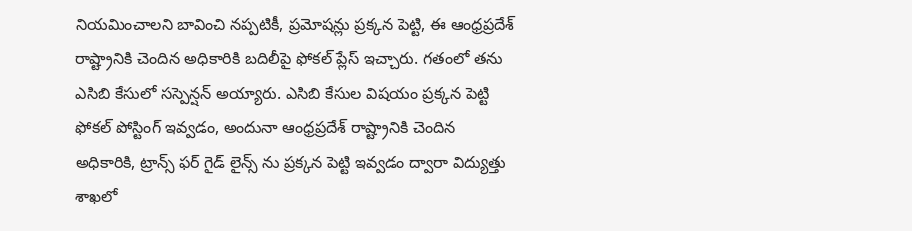నియమించాలని బావించి నప్పటికీ, ప్రమోషన్లు ప్రక్కన పెట్టి, ఈ ఆంధ్రప్రదేశ్ రాష్ట్రానికి చెందిన అధికారికి బదిలీపై ఫోకల్ ప్లేస్ ఇచ్చారు. గతంలో త‌ను ఎసిబి కేసులో సస్పెన్షన్ అయ్యారు. ఎసిబి కేసుల విషయం ప్రక్కన పెట్టి ఫోకల్ పోస్టింగ్ ఇవ్వడం, అందునా ఆంధ్రప్రదేశ్ రాష్ట్రానికి చెందిన అధికారికి, ట్రాన్స్ ఫర్ గైడ్ లైన్స్ ను ప్రక్కన పెట్టి ఇవ్వడం ద్వారా విద్యుత్తు శాఖలో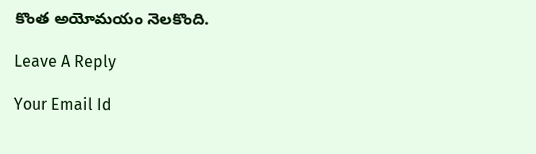కొంత అయోమయం నెలకొంది.

Leave A Reply

Your Email Id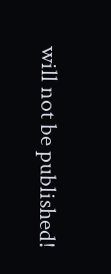will not be published!